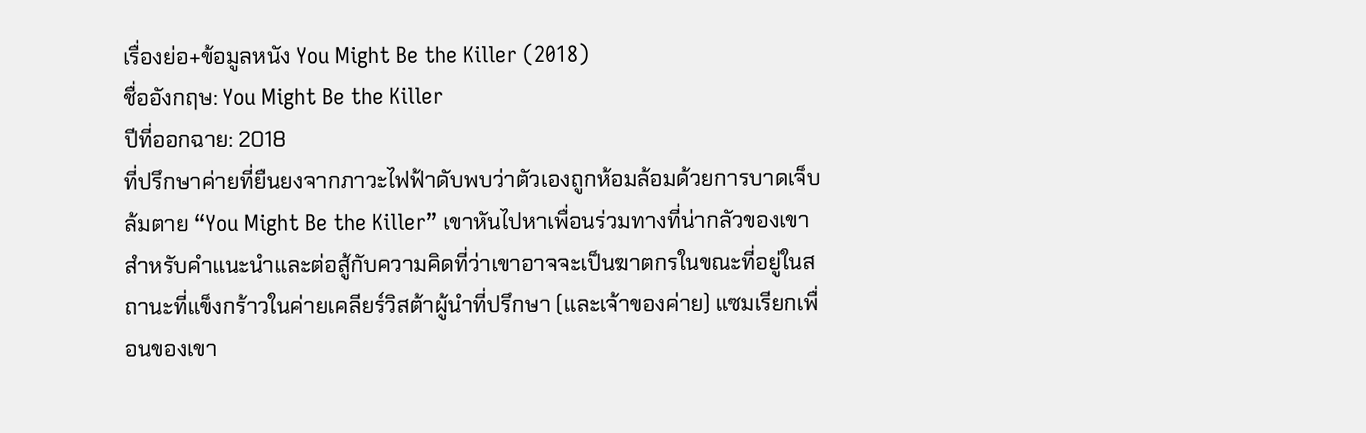เรื่องย่อ+ข้อมูลหนัง You Might Be the Killer (2018)
ชื่ออังกฤษ: You Might Be the Killer
ปีที่ออกฉาย: 2018
ที่ปรึกษาค่ายที่ยืนยงจากภาวะไฟฟ้าดับพบว่าตัวเองถูกห้อมล้อมด้วยการบาดเจ็บล้มตาย “You Might Be the Killer” เขาหันไปหาเพื่อนร่วมทางที่น่ากลัวของเขาสำหรับคำแนะนำและต่อสู้กับความคิดที่ว่าเขาอาจจะเป็นฆาตกรในขณะที่อยู่ในสถานะที่แข็งกร้าวในค่ายเคลียร์วิสต้าผู้นำที่ปรึกษา (และเจ้าของค่าย) แซมเรียกเพื่อนของเขา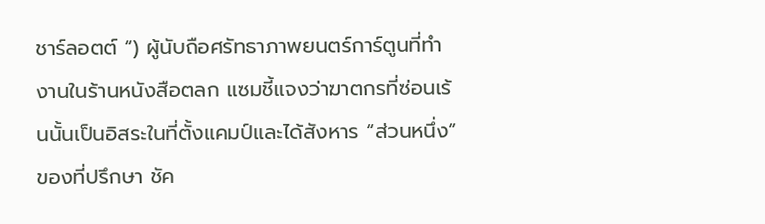ชาร์ลอตต์ “) ผู้นับถือศรัทธาภาพยนตร์การ์ตูนที่ทำงานในร้านหนังสือตลก แซมชี้แจงว่าฆาตกรที่ซ่อนเร้นนั้นเป็นอิสระในที่ตั้งแคมป์และได้สังหาร “ส่วนหนึ่ง” ของที่ปรึกษา ชัค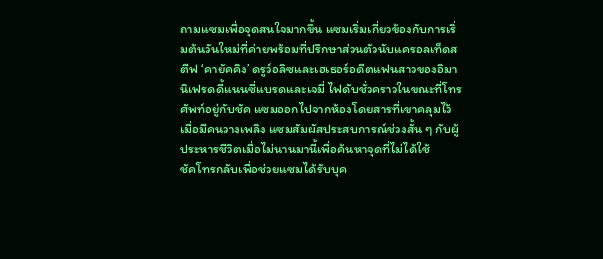ถามแซมเพื่อจุดสนใจมากขึ้น แซมเริ่มเกี่ยวข้องกับการเริ่มต้นวันใหม่ที่ค่ายพร้อมที่ปรึกษาส่วนตัวนับแครอลเท็ดสตีฟ ‘คายัคคิง’ ดรูว์อลิซและเฮเธอร์อดีตแฟนสาวของอิมานิเฟรดดี้แนนซี่แบรดและเจมี่ ไฟดับชั่วคราวในขณะที่โทรศัพท์อยู่กับชัค แซมออกไปจากห้องโดยสารที่เขาคลุมไว้เมื่อมีคนวางเพลิง แซมสัมผัสประสบการณ์ช่วงสั้น ๆ กับผู้ประหารชีวิตเมื่อไม่นานมานี้เพื่อค้นหาจุดที่ไม่ได้ใช้
ชัคโทรกลับเพื่อช่วยแซมได้รับบุค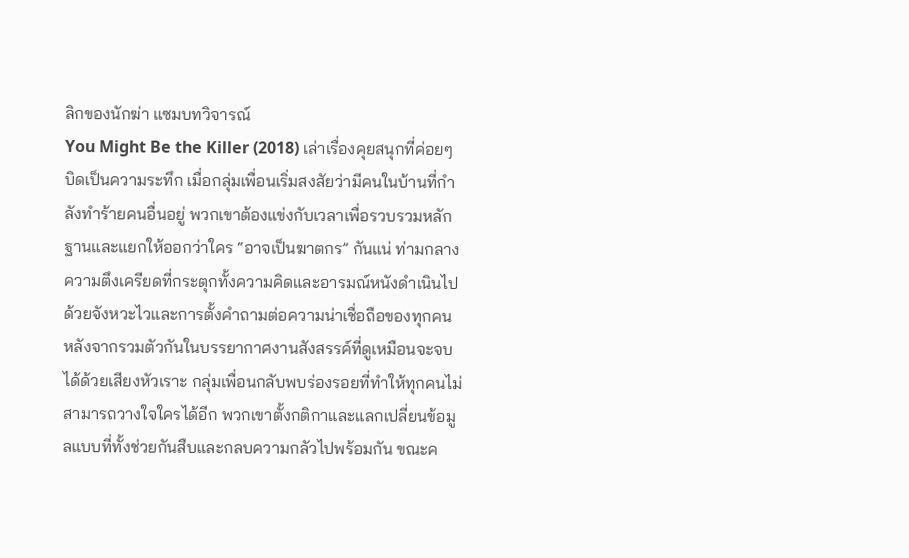ลิกของนักฆ่า แซมบทวิจารณ์
You Might Be the Killer (2018) เล่าเรื่องคุยสนุกที่ค่อยๆ บิดเป็นความระทึก เมื่อกลุ่มเพื่อนเริ่มสงสัยว่ามีคนในบ้านที่กำลังทำร้ายคนอื่นอยู่ พวกเขาต้องแข่งกับเวลาเพื่อรวบรวมหลักฐานและแยกให้ออกว่าใคร “อาจเป็นฆาตกร” กันแน่ ท่ามกลางความตึงเครียดที่กระตุกทั้งความคิดและอารมณ์หนังดำเนินไปด้วยจังหวะไวและการตั้งคำถามต่อความน่าเชื่อถือของทุกคน
หลังจากรวมตัวกันในบรรยากาศงานสังสรรค์ที่ดูเหมือนจะจบได้ด้วยเสียงหัวเราะ กลุ่มเพื่อนกลับพบร่องรอยที่ทำให้ทุกคนไม่สามารถวางใจใครได้อีก พวกเขาตั้งกติกาและแลกเปลี่ยนข้อมูลแบบที่ทั้งช่วยกันสืบและกลบความกลัวไปพร้อมกัน ขณะค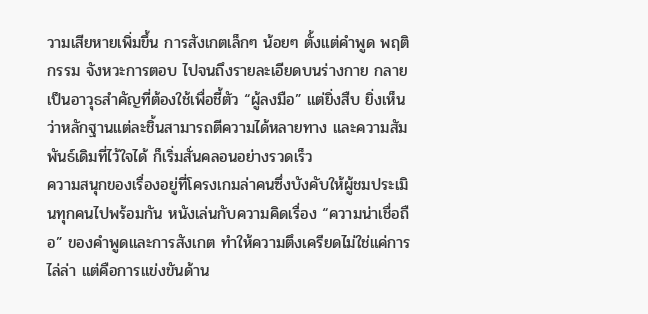วามเสียหายเพิ่มขึ้น การสังเกตเล็กๆ น้อยๆ ตั้งแต่คำพูด พฤติกรรม จังหวะการตอบ ไปจนถึงรายละเอียดบนร่างกาย กลายเป็นอาวุธสำคัญที่ต้องใช้เพื่อชี้ตัว “ผู้ลงมือ” แต่ยิ่งสืบ ยิ่งเห็นว่าหลักฐานแต่ละชิ้นสามารถตีความได้หลายทาง และความสัมพันธ์เดิมที่ไว้ใจได้ ก็เริ่มสั่นคลอนอย่างรวดเร็ว
ความสนุกของเรื่องอยู่ที่โครงเกมล่าคนซึ่งบังคับให้ผู้ชมประเมินทุกคนไปพร้อมกัน หนังเล่นกับความคิดเรื่อง “ความน่าเชื่อถือ” ของคำพูดและการสังเกต ทำให้ความตึงเครียดไม่ใช่แค่การไล่ล่า แต่คือการแข่งขันด้าน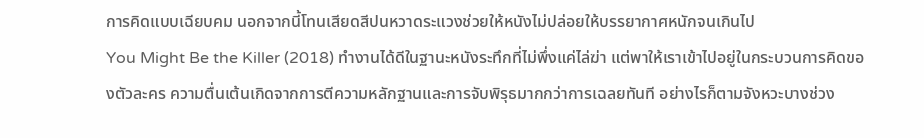การคิดแบบเฉียบคม นอกจากนี้โทนเสียดสีปนหวาดระแวงช่วยให้หนังไม่ปล่อยให้บรรยากาศหนักจนเกินไป
You Might Be the Killer (2018) ทำงานได้ดีในฐานะหนังระทึกที่ไม่พึ่งแค่ไล่ฆ่า แต่พาให้เราเข้าไปอยู่ในกระบวนการคิดของตัวละคร ความตื่นเต้นเกิดจากการตีความหลักฐานและการจับพิรุธมากกว่าการเฉลยทันที อย่างไรก็ตามจังหวะบางช่วง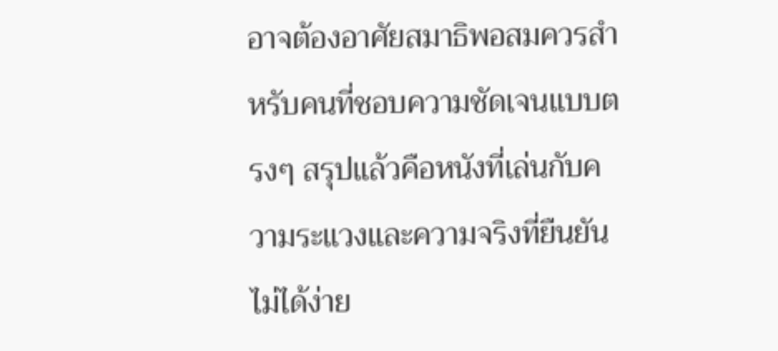อาจต้องอาศัยสมาธิพอสมควรสำหรับคนที่ชอบความชัดเจนแบบตรงๆ สรุปแล้วคือหนังที่เล่นกับความระแวงและความจริงที่ยืนยันไม่ได้ง่าย